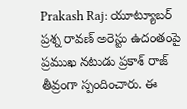Prakash Raj: యూట్యూబర్ ప్రశ్న రావణ్ అరెస్టు ఉదంతంపై ప్రముఖ నటుడు ప్రకాశ్ రాజ్ తీవ్రంగా స్పందించారు. ఈ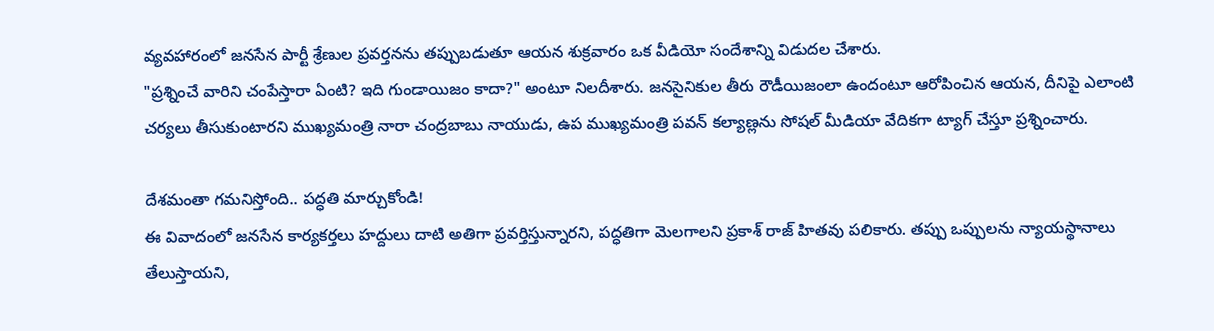వ్యవహారంలో జనసేన పార్టీ శ్రేణుల ప్రవర్తనను తప్పుబడుతూ ఆయన శుక్రవారం ఒక వీడియో సందేశాన్ని విడుదల చేశారు.
"ప్రశ్నించే వారిని చంపేస్తారా ఏంటి? ఇది గుండాయిజం కాదా?" అంటూ నిలదీశారు. జనసైనికుల తీరు రౌడీయిజంలా ఉందంటూ ఆరోపించిన ఆయన, దీనిపై ఎలాంటి చర్యలు తీసుకుంటారని ముఖ్యమంత్రి నారా చంద్రబాబు నాయుడు, ఉప ముఖ్యమంత్రి పవన్ కల్యాణ్లను సోషల్ మీడియా వేదికగా ట్యాగ్ చేస్తూ ప్రశ్నించారు.

దేశమంతా గమనిస్తోంది.. పద్ధతి మార్చుకోండి!
ఈ వివాదంలో జనసేన కార్యకర్తలు హద్దులు దాటి అతిగా ప్రవర్తిస్తున్నారని, పద్ధతిగా మెలగాలని ప్రకాశ్ రాజ్ హితవు పలికారు. తప్పు ఒప్పులను న్యాయస్థానాలు తేలుస్తాయని,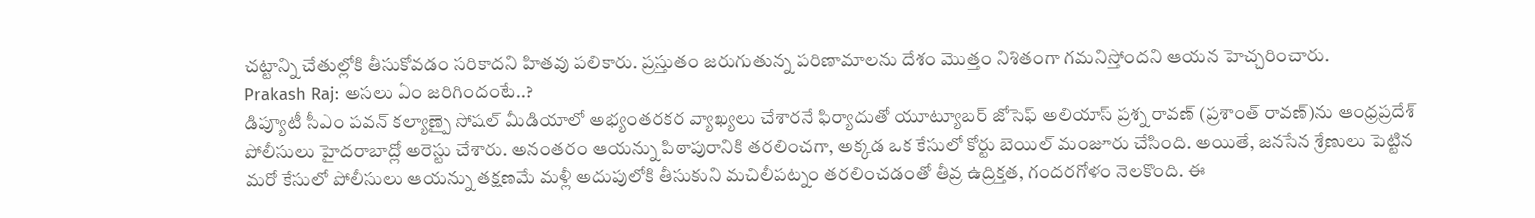చట్టాన్ని చేతుల్లోకి తీసుకోవడం సరికాదని హితవు పలికారు. ప్రస్తుతం జరుగుతున్న పరిణామాలను దేశం మొత్తం నిశితంగా గమనిస్తోందని ఆయన హెచ్చరించారు.
Prakash Raj: అసలు ఏం జరిగిందంటే..?
డిప్యూటీ సీఎం పవన్ కల్యాణ్పై సోషల్ మీడియాలో అభ్యంతరకర వ్యాఖ్యలు చేశారనే ఫిర్యాదుతో యూట్యూబర్ జోసెఫ్ అలియాస్ ప్రశ్న రావణ్ (ప్రశాంత్ రావణ్)ను ఆంధ్రప్రదేశ్ పోలీసులు హైదరాబాద్లో అరెస్టు చేశారు. అనంతరం ఆయన్ను పిఠాపురానికి తరలించగా, అక్కడ ఒక కేసులో కోర్టు బెయిల్ మంజూరు చేసింది. అయితే, జనసేన శ్రేణులు పెట్టిన మరో కేసులో పోలీసులు ఆయన్ను తక్షణమే మళ్లీ అదుపులోకి తీసుకుని మచిలీపట్నం తరలించడంతో తీవ్ర ఉద్రిక్తత, గందరగోళం నెలకొంది. ఈ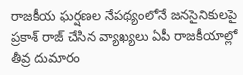రాజకీయ ఘర్షణల నేపథ్యంలోనే జనసైనికులపై ప్రకాశ్ రాజ్ చేసిన వ్యాఖ్యలు ఏపీ రాజకీయాల్లో తీవ్ర దుమారం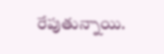రేపుతున్నాయి.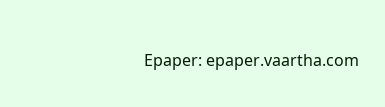Epaper: epaper.vaartha.com